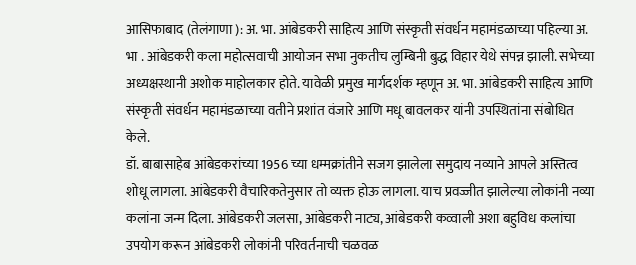आसिफाबाद (तेलंगाणा ): अ. भा. आंबेडकरी साहित्य आणि संस्कृती संवर्धन महामंडळाच्या पहिल्या अ. भा . आंबेडकरी कला महोत्सवाची आयोजन सभा नुकतीच लुम्बिनी बुद्ध विहार येथे संपन्न झाली. सभेच्या अध्यक्षस्थानी अशोक माहोलकार होते. यावेळी प्रमुख मार्गदर्शक म्हणून अ. भा. आंबेडकरी साहित्य आणि संस्कृती संवर्धन महामंडळाच्या वतीने प्रशांत वंजारे आणि मधू बावलकर यांनी उपस्थितांना संबोधित केले.
डॉ. बाबासाहेब आंबेडकरांच्या 1956 च्या धम्मक्रांतीने सजग झालेला समुदाय नव्याने आपले अस्तित्व शोधू लागला. आंबेडकरी वैचारिकतेनुसार तो व्यक्त होऊ लागला. याच प्रवज्जीत झालेल्या लोकांनी नव्या कलांना जन्म दिला. आंबेडकरी जलसा, आंबेडकरी नाट्य, आंबेडकरी कव्वाली अशा बहुविध कलांचा उपयोग करून आंबेडकरी लोकांनी परिवर्तनाची चळवळ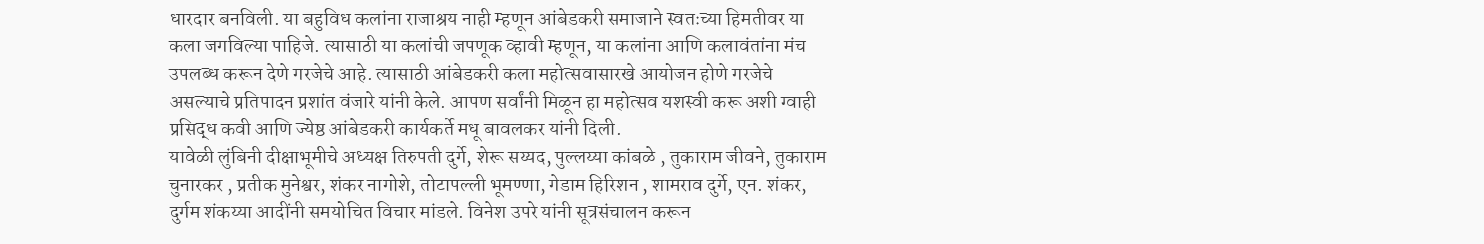धारदार बनविली. या बहुविध कलांना राजाश्रय नाही म्हणून आंबेडकरी समाजाने स्वतःच्या हिमतीवर या कला जगविल्या पाहिजे. त्यासाठी या कलांची जपणूक व्हावी म्हणून, या कलांना आणि कलावंतांना मंच उपलब्ध करून देणे गरजेचे आहे. त्यासाठी आंबेडकरी कला महोत्सवासारखे आयोजन होणे गरजेचे असल्याचे प्रतिपादन प्रशांत वंजारे यांनी केले. आपण सर्वांनी मिळून हा महोत्सव यशस्वी करू अशी ग्वाही प्रसिद्ध कवी आणि ज्येष्ठ आंबेडकरी कार्यकर्ते मधू बावलकर यांनी दिली.
यावेळी लुंबिनी दीक्षाभूमीचे अध्यक्ष तिरुपती दुर्गे, शेरू सय्यद, पुल्लय्या कांबळे , तुकाराम जीवने, तुकाराम चुनारकर , प्रतीक मुनेश्वर, शंकर नागोशे, तोटापल्ली भूमण्णा, गेडाम हिरिशन , शामराव दुर्गे, एन. शंकर, दुर्गम शंकय्या आदींनी समयोचित विचार मांडले. विनेश उपरे यांनी सूत्रसंचालन करून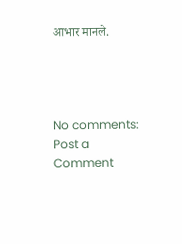आभार मानले.




No comments:
Post a Comment